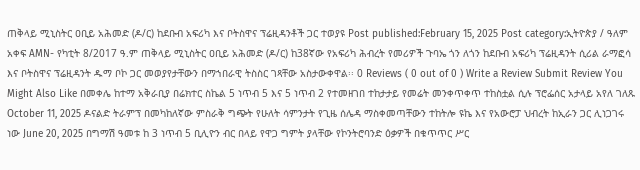ጠቅላይ ሚኒስትር ዐቢይ አሕመድ (ዶ/ር) ከደቡብ አፍሪካ እና ቦትስዋና ፕሬዚዳንቶች ጋር ተወያዩ Post published:February 15, 2025 Post category:ኢትዮጵያ / ዓለም አቀፍ AMN- የካቲት 8/2017 ዓ.ም ጠቅላይ ሚኒስትር ዐቢይ አሕመድ (ዶ/ር) ከ38ኛው የአፍሪካ ሕብረት የመሪዎች ጉባኤ ጎን ለጎን ከደቡብ አፍሪካ ፕሬዚዳንት ሲሪል ራማፎሳ እና ቦትስዋና ፕሬዚዳንት ዱማ ቦኮ ጋር መወያየታቸውን በማኀበራዊ ትስስር ገጻቸው አስታውቀዋል፡፡ 0 Reviews ( 0 out of 0 ) Write a Review Submit Review You Might Also Like በመቀሌ ከተማ አቅራቢያ በሬክተር ስኬል 5 ነጥብ 5 እና 5 ነጥብ 2 የተመዘገበ ተከታታይ የመሬት መንቀጥቀጥ ተከስቷል ሲሉ ፕሮፌሰር አታላይ አየለ ገለጹ October 11, 2025 ዶናልድ ትራምፕ በመካከለኛው ምስራቅ ግጭት የሁለት ሳምንታት የጊዜ ሰሌዳ ማስቀመጣቸውን ተከትሎ ዩኬ እና የአውሮፓ ህብረት ከኢራን ጋር ሊነጋገሩ ነው June 20, 2025 በግማሽ ዓመቱ ከ 3 ነጥብ 5 ቢሊዮን ብር በላይ የዋጋ ግምት ያላቸው የኮንትሮባንድ ዕቃዎች በቁጥጥር ሥር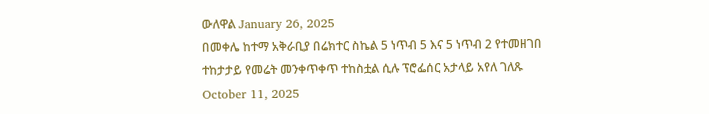ውለዋል January 26, 2025
በመቀሌ ከተማ አቅራቢያ በሬክተር ስኬል 5 ነጥብ 5 እና 5 ነጥብ 2 የተመዘገበ ተከታታይ የመሬት መንቀጥቀጥ ተከስቷል ሲሉ ፕሮፌሰር አታላይ አየለ ገለጹ October 11, 2025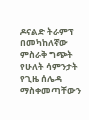ዶናልድ ትራምፕ በመካከለኛው ምስራቅ ግጭት የሁለት ሳምንታት የጊዜ ሰሌዳ ማስቀመጣቸውን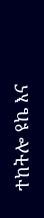ተከትሎ ዩኬ እና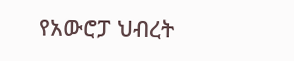የአውሮፓ ህብረት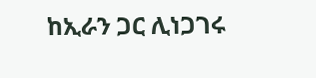ከኢራን ጋር ሊነጋገሩ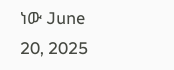ነው June 20, 2025